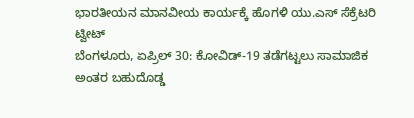ಭಾರತೀಯನ ಮಾನವೀಯ ಕಾರ್ಯಕ್ಕೆ ಹೊಗಳಿ ಯು.ಎಸ್ ಸೆಕ್ರೆಟರಿ ಟ್ವೀಟ್
ಬೆಂಗಳೂರು, ಏಪ್ರಿಲ್ 30: ಕೋವಿಡ್-19 ತಡೆಗಟ್ಟಲು ಸಾಮಾಜಿಕ ಅಂತರ ಬಹುದೊಡ್ಡ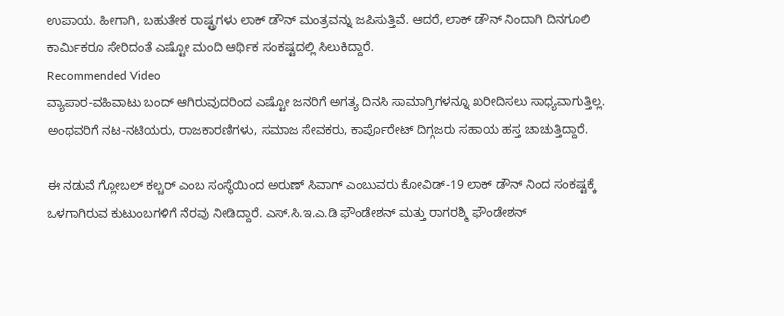ಉಪಾಯ. ಹೀಗಾಗಿ, ಬಹುತೇಕ ರಾಷ್ಟ್ರಗಳು ಲಾಕ್ ಡೌನ್ ಮಂತ್ರವನ್ನು ಜಪಿಸುತ್ತಿವೆ. ಆದರೆ, ಲಾಕ್ ಡೌನ್ ನಿಂದಾಗಿ ದಿನಗೂಲಿ ಕಾರ್ಮಿಕರೂ ಸೇರಿದಂತೆ ಎಷ್ಟೋ ಮಂದಿ ಆರ್ಥಿಕ ಸಂಕಷ್ಟದಲ್ಲಿ ಸಿಲುಕಿದ್ದಾರೆ.
Recommended Video
ವ್ಯಾಪಾರ-ವಹಿವಾಟು ಬಂದ್ ಆಗಿರುವುದರಿಂದ ಎಷ್ಟೋ ಜನರಿಗೆ ಅಗತ್ಯ ದಿನಸಿ ಸಾಮಾಗ್ರಿಗಳನ್ನೂ ಖರೀದಿಸಲು ಸಾಧ್ಯವಾಗುತ್ತಿಲ್ಲ. ಅಂಥವರಿಗೆ ನಟ-ನಟಿಯರು, ರಾಜಕಾರಣಿಗಳು, ಸಮಾಜ ಸೇವಕರು, ಕಾರ್ಪೊರೇಟ್ ದಿಗ್ಗಜರು ಸಹಾಯ ಹಸ್ತ ಚಾಚುತ್ತಿದ್ದಾರೆ.

ಈ ನಡುವೆ ಗ್ಲೋಬಲ್ ಕಲ್ಚರ್ ಎಂಬ ಸಂಸ್ಥೆಯಿಂದ ಅರುಣ್ ಸಿವಾಗ್ ಎಂಬುವರು ಕೋವಿಡ್-19 ಲಾಕ್ ಡೌನ್ ನಿಂದ ಸಂಕಷ್ಟಕ್ಕೆ ಒಳಗಾಗಿರುವ ಕುಟುಂಬಗಳಿಗೆ ನೆರವು ನೀಡಿದ್ದಾರೆ. ಎಸ್.ಸಿ.ಇ.ಎ.ಡಿ ಫೌಂಡೇಶನ್ ಮತ್ತು ರಾಗರಶ್ಮಿ ಫೌಂಡೇಶನ್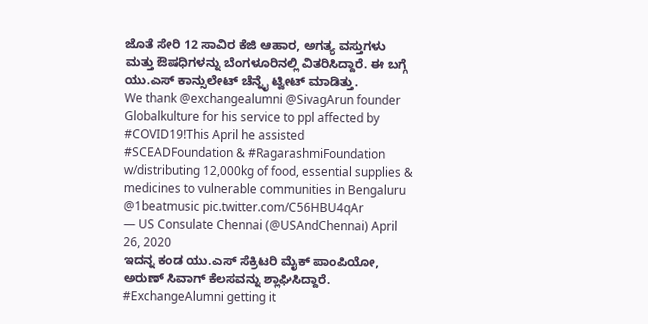ಜೊತೆ ಸೇರಿ 12 ಸಾವಿರ ಕೆಜಿ ಆಹಾರ, ಅಗತ್ಯ ವಸ್ತುಗಳು ಮತ್ತು ಔಷಧಿಗಳನ್ನು ಬೆಂಗಳೂರಿನಲ್ಲಿ ವಿತರಿಸಿದ್ದಾರೆ. ಈ ಬಗ್ಗೆ ಯು.ಎಸ್ ಕಾನ್ಸುಲೇಟ್ ಚೆನ್ನೈ ಟ್ವೀಟ್ ಮಾಡಿತ್ತು.
We thank @exchangealumni @SivagArun founder Globalkulture for his service to ppl affected by #COVID19!This April he assisted #SCEADFoundation & #RagarashmiFoundation w/distributing 12,000kg of food, essential supplies & medicines to vulnerable communities in Bengaluru @1beatmusic pic.twitter.com/C56HBU4qAr
— US Consulate Chennai (@USAndChennai) April 26, 2020
ಇದನ್ನ ಕಂಡ ಯು.ಎಸ್ ಸೆಕ್ರಿಟರಿ ಮೈಕ್ ಪಾಂಪಿಯೋ, ಅರುಣ್ ಸಿವಾಗ್ ಕೆಲಸವನ್ನು ಶ್ಲಾಘಿಸಿದ್ದಾರೆ.
#ExchangeAlumni getting it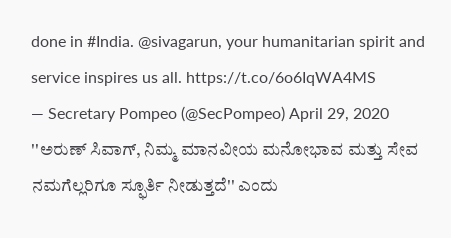done in #India. @sivagarun, your humanitarian spirit and service inspires us all. https://t.co/6o6IqWA4MS
— Secretary Pompeo (@SecPompeo) April 29, 2020
''ಅರುಣ್ ಸಿವಾಗ್, ನಿಮ್ಮ ಮಾನವೀಯ ಮನೋಭಾವ ಮತ್ತು ಸೇವ ನಮಗೆಲ್ಲರಿಗೂ ಸ್ಫೂರ್ತಿ ನೀಡುತ್ತದೆ'' ಎಂದು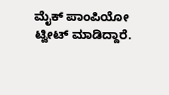ಮೈಕ್ ಪಾಂಪಿಯೋ ಟ್ವೀಟ್ ಮಾಡಿದ್ದಾರೆ.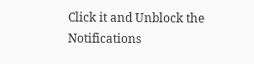Click it and Unblock the Notifications